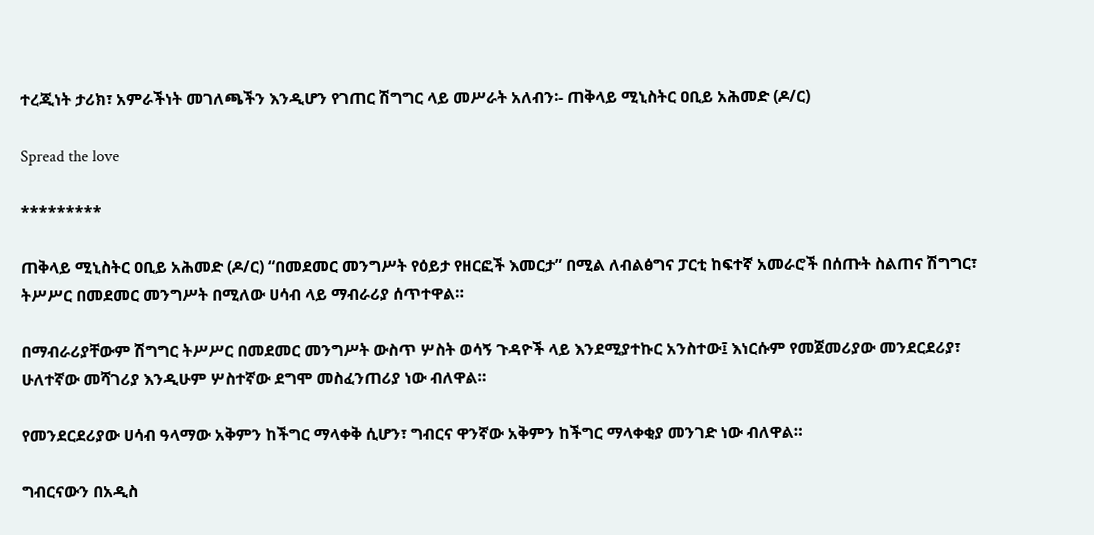ተረጂነት ታሪክ፣ አምራችነት መገለጫችን እንዲሆን የገጠር ሽግግር ላይ መሥራት አለብን፡- ጠቅላይ ሚኒስትር ዐቢይ አሕመድ (ዶ/ር)

Spread the love

*********

ጠቅላይ ሚኒስትር ዐቢይ አሕመድ (ዶ/ር) “በመደመር መንግሥት የዕይታ የዘርፎች እመርታ” በሚል ለብልፅግና ፓርቲ ከፍተኛ አመራሮች በሰጡት ስልጠና ሽግግር፣ ትሥሥር በመደመር መንግሥት በሚለው ሀሳብ ላይ ማብራሪያ ሰጥተዋል።

በማብራሪያቸውም ሽግግር ትሥሥር በመደመር መንግሥት ውስጥ ሦስት ወሳኝ ጉዳዮች ላይ እንደሚያተኩር አንስተው፤ እነርሱም የመጀመሪያው መንደርደሪያ፣ ሁለተኛው መሻገሪያ እንዲሁም ሦስተኛው ደግሞ መስፈንጠሪያ ነው ብለዋል።

የመንደርደሪያው ሀሳብ ዓላማው አቅምን ከችግር ማላቀቅ ሲሆን፣ ግብርና ዋንኛው አቅምን ከችግር ማላቀቂያ መንገድ ነው ብለዋል።

ግብርናውን በአዲስ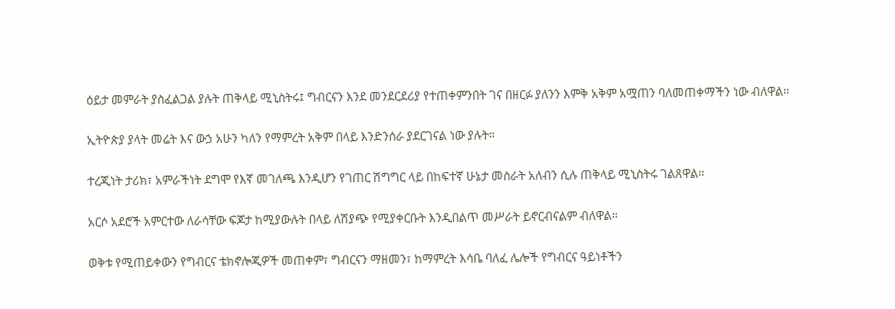ዕይታ መምራት ያስፈልጋል ያሉት ጠቅላይ ሚኒስትሩ፤ ግብርናን እንደ መንደርደሪያ የተጠቀምንበት ገና በዘርፉ ያለንን እምቅ አቅም አሟጠን ባለመጠቀማችን ነው ብለዋል፡፡

ኢትዮጵያ ያላት መሬት እና ውኃ አሁን ካለን የማምረት አቅም በላይ እንድንሰራ ያደርገናል ነው ያሉት።

ተረጂነት ታሪክ፣ አምራችነት ደግሞ የእኛ መገለጫ እንዲሆን የገጠር ሽግግር ላይ በከፍተኛ ሁኔታ መስራት አለብን ሲሉ ጠቅላይ ሚኒስትሩ ገልጸዋል፡፡

አርሶ አደሮች አምርተው ለራሳቸው ፍጆታ ከሚያውሉት በላይ ለሽያጭ የሚያቀርቡት እንዲበልጥ መሥራት ይኖርብናልም ብለዋል።

ወቅቱ የሚጠይቀውን የግብርና ቴክኖሎጂዎች መጠቀም፣ ግብርናን ማዘመን፣ ከማምረት እሳቤ ባለፈ ሌሎች የግብርና ዓይነቶችን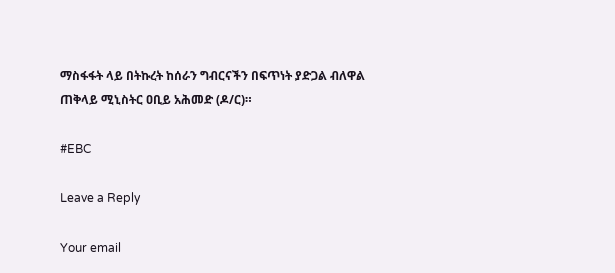ማስፋፋት ላይ በትኩረት ከሰራን ግብርናችን በፍጥነት ያድጋል ብለዋል ጠቅላይ ሚኒስትር ዐቢይ አሕመድ (ዶ/ር)።

#EBC

Leave a Reply

Your email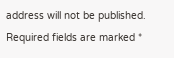address will not be published. Required fields are marked *